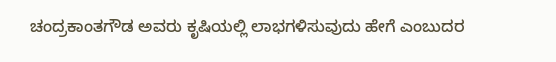ಚಂದ್ರಕಾಂತಗೌಡ ಅವರು ಕೃಷಿಯಲ್ಲಿ ಲಾಭಗಳಿಸುವುದು ಹೇಗೆ ಎಂಬುದರ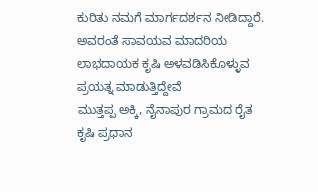ಕುರಿತು ನಮಗೆ ಮಾರ್ಗದರ್ಶನ ನೀಡಿದ್ದಾರೆ. ಅವರಂತೆ ಸಾವಯವ ಮಾದರಿಯ ಲಾಭದಾಯಕ ಕೃಷಿ ಅಳವಡಿಸಿಕೊಳ್ಳುವ ಪ್ರಯತ್ನ ಮಾಡುತ್ತಿದ್ದೇವೆ
ಮುತ್ತಪ್ಪ ಅಕ್ಕಿ, ನೈನಾಪುರ ಗ್ರಾಮದ ರೈತ
ಕೃಷಿ ಪ್ರಧಾನ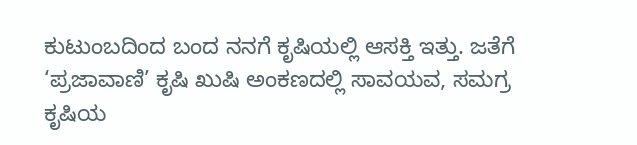ಕುಟುಂಬದಿಂದ ಬಂದ ನನಗೆ ಕೃಷಿಯಲ್ಲಿ ಆಸಕ್ತಿ ಇತ್ತು. ಜತೆಗೆ ‘ಪ್ರಜಾವಾಣಿ’ ಕೃಷಿ ಖುಷಿ ಅಂಕಣದಲ್ಲಿ ಸಾವಯವ, ಸಮಗ್ರ ಕೃಷಿಯ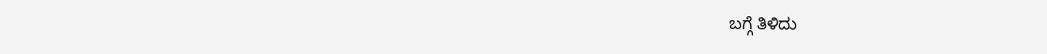ಬಗ್ಗೆ ತಿಳಿದು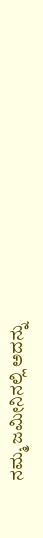ನಮ್ಮ ಜಮೀನಿನಲ್ಲಿ ಅದನ್ನು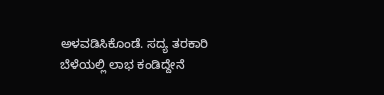ಅಳವಡಿಸಿಕೊಂಡೆ. ಸದ್ಯ ತರಕಾರಿ ಬೆಳೆಯಲ್ಲಿ ಲಾಭ ಕಂಡಿದ್ದೇನೆ